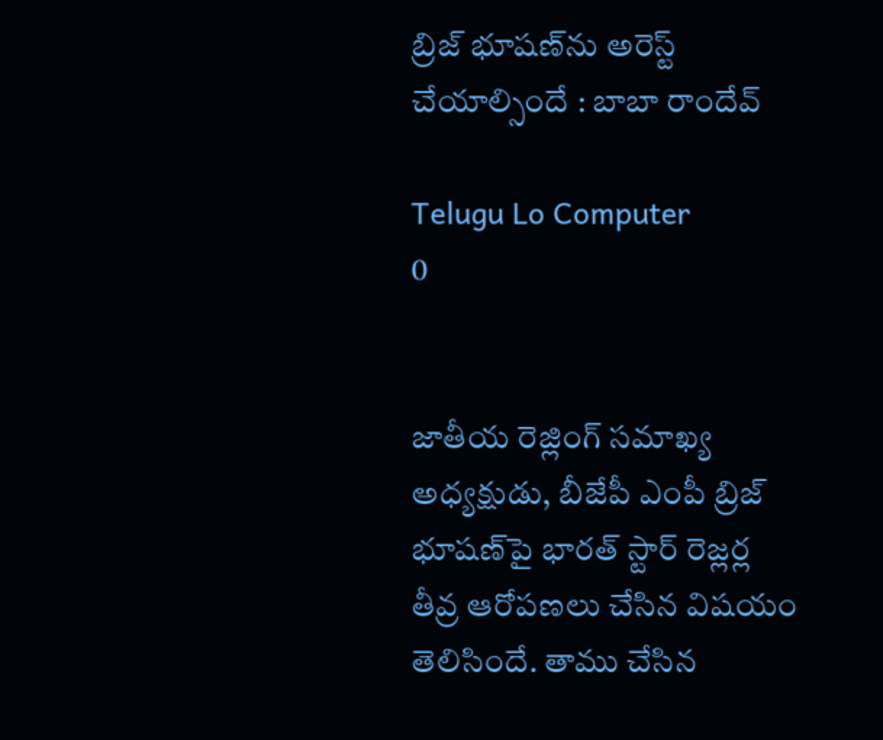బ్రిజ్‌ భూషణ్‌ను అరెస్ట్‌ చేయాల్సిందే : బాబా రాందేవ్‌

Telugu Lo Computer
0


జాతీయ రెజ్లింగ్ సమాఖ్య అధ్యక్షుడు, బీజేపీ ఎంపీ బ్రిజ్‌ భూషణ్‌పై భారత్‌ స్టార్‌ రెజ్లర్ల తీవ్ర ఆరోపణలు చేసిన విషయం తెలిసిందే. తాము చేసిన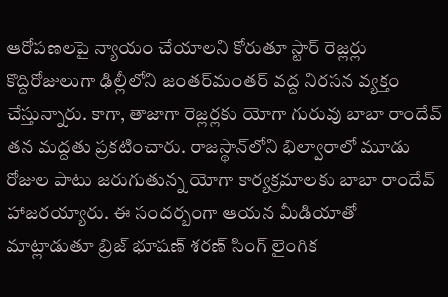ఆరోపణలపై న్యాయం చేయాలని కోరుతూ స్టార్‌ రెజ్లర్లు కొద్దిరోజులుగా ఢిల్లీలోని జంతర్‌మంతర్‌ వద్ద నిరసన వ్యక్తం చేస్తున్నారు. కాగా, తాజాగా రెజ్లర్లకు యోగా గురువు బాబా రాందేవ్‌ తన మద్దతు ప్రకటించారు. రాజస్థాన్‌లోని భిల్వారాలో మూడు రోజుల పాటు జరుగుతున్న యోగా కార్యక్రమాలకు బాబా రాందేవ్‌ హాజరయ్యారు. ఈ సందర్బంగా ఆయన మీడియాతో మాట్లాడుతూ బ్రిజ్‌ భూషణ్‌ శరణ్‌ సింగ్‌ లైంగిక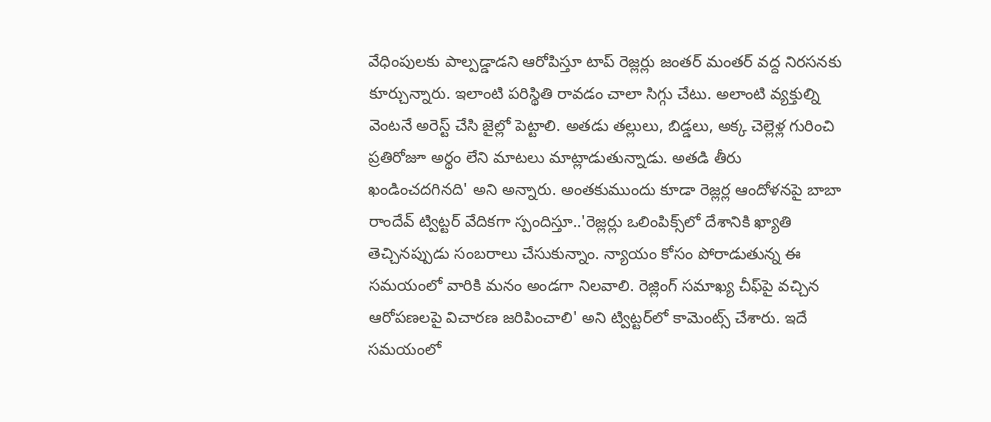వేధింపులకు పాల్పడ్డాడని ఆరోపిస్తూ టాప్‌ రెజ్లర్లు జంతర్‌ మంతర్‌ వద్ద నిరసనకు కూర్చున్నారు. ఇలాంటి పరిస్థితి రావడం చాలా సిగ్గు చేటు. అలాంటి వ్యక్తుల్ని వెంటనే అరెస్ట్‌ చేసి జైల్లో పెట్టాలి. అతడు తల్లులు, బిడ్డలు, అక్క చెల్లెళ్ల గురించి ప్రతిరోజూ అర్థం లేని మాటలు మాట్లాడుతున్నాడు. అతడి తీరు ఖండించదగినది' అని అన్నారు. అంతకుముందు కూడా రెజ్లర్ల ఆందోళనపై బాబా రాందేవ్‌ ట్విట్టర్‌ వేదికగా స్పందిస్తూ..'రెజ్లర్లు ఒలింపిక్స్‌లో దేశానికి ఖ్యాతి తెచ్చినప్పుడు సంబరాలు చేసుకున్నాం. న్యాయం కోసం పోరాడుతున్న ఈ సమయంలో వారికి మనం అండగా నిలవాలి. రెజ్లింగ్‌ సమాఖ్య చీఫ్‌పై వచ్చిన ఆరోపణలపై విచారణ జరిపించాలి' అని ట్విట్టర్‌లో కామెంట్స్‌ చేశారు. ఇదే సమయంలో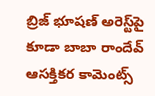బ్రిజ్‌ భూషణ్‌ అరెస్ట్‌పై కూడా బాబా రాందేవ్‌ ఆసక్తికర కామెంట్స్‌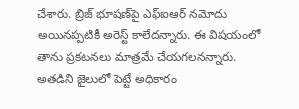చేశారు. బ్రిజ్‌ భూషణ్‌పై ఎఫ్‌ఐఆర్‌ నమోదు అయినప్పటికీ అరెస్ట్‌ కాలేదన్నారు. ఈ విషయంలో తాను ప్రకటనలు మాత్రమే చేయగలనన్నారు. అతడిని జైలులో పెట్టే అధికారం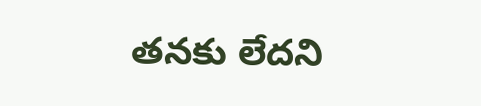తనకు లేదని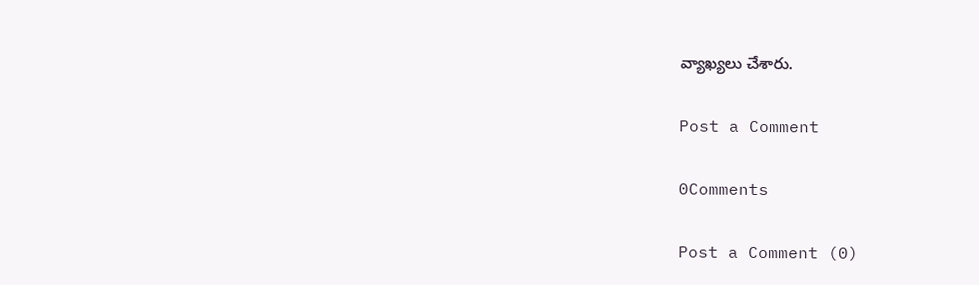వ్యాఖ్యలు చేశారు.

Post a Comment

0Comments

Post a Comment (0)